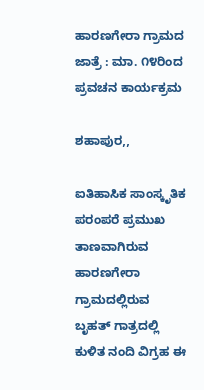ಹಾರಣಗೇರಾ ಗ್ರಾಮದ ಜಾತ್ರೆ : ಮಾ. ೧೪ರಿಂದ ಪ್ರವಚನ ಕಾರ್ಯಕ್ರಮ

ಶಹಾಪುರ,,

ಐತಿಹಾಸಿಕ ಸಾಂಸ್ಕೃತಿಕ ಪರಂಪರೆ ಪ್ರಮುಖ ತಾಣವಾಗಿರುವ ಹಾರಣಗೇರಾ ಗ್ರಾಮದಲ್ಲಿರುವ ಬೃಹತ್ ಗಾತ್ರದಲ್ಲಿ ಕುಳಿತ ನಂದಿ ವಿಗ್ರಹ ಈ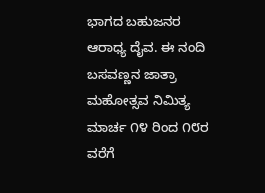ಭಾಗದ ಬಹುಜನರ ಆರಾಧ್ಯ ದೈವ. ಈ ನಂದಿ ಬಸವಣ್ಣನ ಜಾತ್ರಾ ಮಹೋತ್ಸವ ನಿಮಿತ್ಯ ಮಾರ್ಚ ೧೪ ರಿಂದ ೧೮ರ ವರೆಗೆ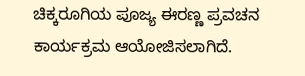ಚಿಕ್ಕರೂಗಿಯ ಪೂಜ್ಯ ಈರಣ್ಣ ಪ್ರವಚನ ಕಾರ್ಯಕ್ರಮ ಆಯೋಜಿಸಲಾಗಿದೆ.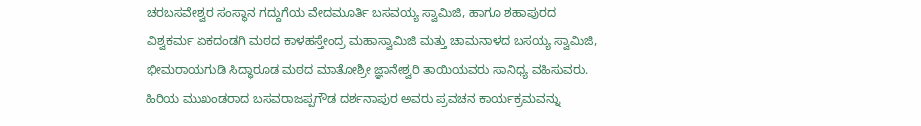ಚರಬಸವೇಶ್ವರ ಸಂಸ್ಥಾನ ಗದ್ದುಗೆಯ ವೇದಮೂರ್ತಿ ಬಸವಯ್ಯ ಸ್ವಾಮಿಜಿ, ಹಾಗೂ ಶಹಾಪುರದ ವಿಶ್ವಕರ್ಮ ಏಕದಂಡಗಿ ಮಠದ ಕಾಳಹಸ್ತೇಂದ್ರ ಮಹಾಸ್ವಾಮಿಜಿ ಮತ್ತು ಚಾಮನಾಳದ ಬಸಯ್ಯ ಸ್ವಾಮಿಜಿ, ಭೀಮರಾಯಗುಡಿ ಸಿದ್ಧಾರೂಡ ಮಠದ ಮಾತೋಶ್ರೀ ಜ್ಞಾನೇಶ್ವರಿ ತಾಯಿಯವರು ಸಾನಿಧ್ಯ ವಹಿಸುವರು. ಹಿರಿಯ ಮುಖಂಡರಾದ ಬಸವರಾಜಪ್ಪಗೌಡ ದರ್ಶನಾಪುರ ಅವರು ಪ್ರವಚನ ಕಾರ್ಯಕ್ರಮವನ್ನು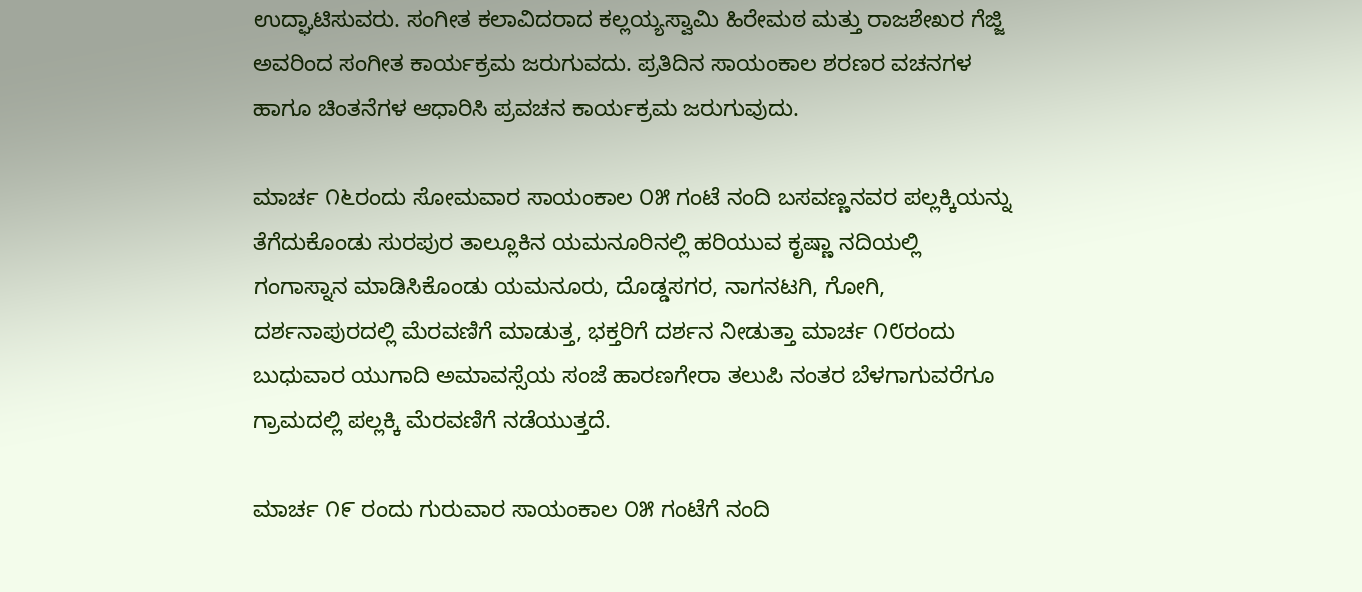ಉದ್ಘಾಟಿಸುವರು. ಸಂಗೀತ ಕಲಾವಿದರಾದ ಕಲ್ಲಯ್ಯಸ್ವಾಮಿ ಹಿರೇಮಠ ಮತ್ತು ರಾಜಶೇಖರ ಗೆಜ್ಜಿ ಅವರಿಂದ ಸಂಗೀತ ಕಾರ್ಯಕ್ರಮ ಜರುಗುವದು. ಪ್ರತಿದಿನ ಸಾಯಂಕಾಲ ಶರಣರ ವಚನಗಳ ಹಾಗೂ ಚಿಂತನೆಗಳ ಆಧಾರಿಸಿ ಪ್ರವಚನ ಕಾರ್ಯಕ್ರಮ ಜರುಗುವುದು.

ಮಾರ್ಚ ೧೬ರಂದು ಸೋಮವಾರ ಸಾಯಂಕಾಲ ೦೫ ಗಂಟೆ ನಂದಿ ಬಸವಣ್ಣನವರ ಪಲ್ಲಕ್ಕಿಯನ್ನು ತೆಗೆದುಕೊಂಡು ಸುರಪುರ ತಾಲ್ಲೂಕಿನ ಯಮನೂರಿನಲ್ಲಿ ಹರಿಯುವ ಕೃಷ್ಣಾ ನದಿಯಲ್ಲಿ ಗಂಗಾಸ್ನಾನ ಮಾಡಿಸಿಕೊಂಡು ಯಮನೂರು, ದೊಡ್ಡಸಗರ, ನಾಗನಟಗಿ, ಗೋಗಿ, ದರ್ಶನಾಪುರದಲ್ಲಿ ಮೆರವಣಿಗೆ ಮಾಡುತ್ತ, ಭಕ್ತರಿಗೆ ದರ್ಶನ ನೀಡುತ್ತಾ ಮಾರ್ಚ ೧೮ರಂದು ಬುಧುವಾರ ಯುಗಾದಿ ಅಮಾವಸ್ಸೆಯ ಸಂಜೆ ಹಾರಣಗೇರಾ ತಲುಪಿ ನಂತರ ಬೆಳಗಾಗುವರೆಗೂ ಗ್ರಾಮದಲ್ಲಿ ಪಲ್ಲಕ್ಕಿ ಮೆರವಣಿಗೆ ನಡೆಯುತ್ತದೆ.

ಮಾರ್ಚ ೧೯ ರಂದು ಗುರುವಾರ ಸಾಯಂಕಾಲ ೦೫ ಗಂಟೆಗೆ ನಂದಿ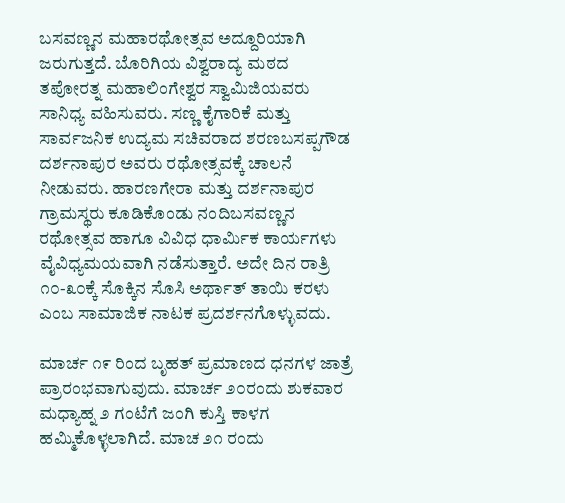ಬಸವಣ್ಣನ ಮಹಾರಥೋತ್ಸವ ಅದ್ದೂರಿಯಾಗಿ ಜರುಗುತ್ತದೆ. ಬೊರಿಗಿಯ ವಿಶ್ವರಾದ್ಯ ಮಠದ ತಪೋರತ್ನ ಮಹಾಲಿಂಗೇಶ್ವರ ಸ್ವಾಮಿಜಿಯವರು ಸಾನಿಧ್ಯ ವಹಿಸುವರು. ಸಣ್ಣ ಕೈಗಾರಿಕೆ ಮತ್ತು ಸಾರ್ವಜನಿಕ ಉದ್ಯಮ ಸಚಿವರಾದ ಶರಣಬಸಪ್ಪಗೌಡ ದರ್ಶನಾಪುರ ಅವರು ರಥೋತ್ಸವಕ್ಕೆ ಚಾಲನೆ ನೀಡುವರು. ಹಾರಣಗೇರಾ ಮತ್ತು ದರ್ಶನಾಪುರ ಗ್ರಾಮಸ್ಥರು ಕೂಡಿಕೊಂಡು ನಂದಿಬಸವಣ್ಣನ ರಥೋತ್ಸವ ಹಾಗೂ ವಿವಿಧ ಧಾರ್ಮಿಕ ಕಾರ್ಯಗಳು ವೈವಿಧ್ಯಮಯವಾಗಿ ನಡೆಸುತ್ತಾರೆ. ಅದೇ ದಿನ ರಾತ್ರಿ ೧೦-೩೦ಕ್ಕೆ ಸೊಕ್ಕಿನ ಸೊಸಿ ಅರ್ಥಾತ್ ತಾಯಿ ಕರಳು ಎಂಬ ಸಾಮಾಜಿಕ ನಾಟಕ ಪ್ರದರ್ಶನಗೊಳ್ಳುವದು.

ಮಾರ್ಚ ೧೯ ರಿಂದ ಬೃಹತ್ ಪ್ರಮಾಣದ ಧನಗಳ ಜಾತ್ರೆ ಪ್ರಾರಂಭವಾಗುವುದು. ಮಾರ್ಚ ೨೦ರಂದು ಶುಕವಾರ ಮಧ್ಯಾಹ್ನ ೨ ಗಂಟೆಗೆ ಜಂಗಿ ಕುಸ್ತಿ ಕಾಳಗ ಹಮ್ಮಿಕೊಳ್ಳಲಾಗಿದೆ. ಮಾಚ ೨೧ ರಂದು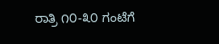ರಾತ್ರಿ ೧೦-೩೦ ಗಂಟೆಗೆ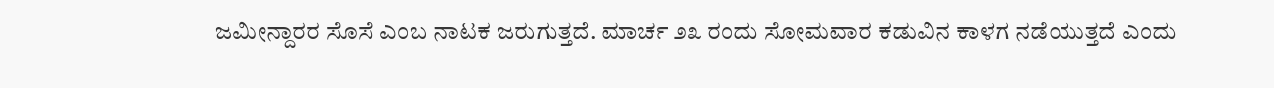ಜಮೀನ್ದಾರರ ಸೊಸೆ ಎಂಬ ನಾಟಕ ಜರುಗುತ್ತದೆ. ಮಾರ್ಚ ೨೩ ರಂದು ಸೋಮವಾರ ಕಡುವಿನ ಕಾಳಗ ನಡೆಯುತ್ತದೆ ಎಂದು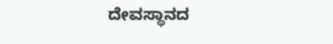ದೇವಸ್ಥಾನದ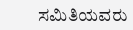ಸಮಿತಿಯವರು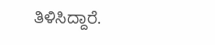ತಿಳಿಸಿದ್ದಾರೆ.